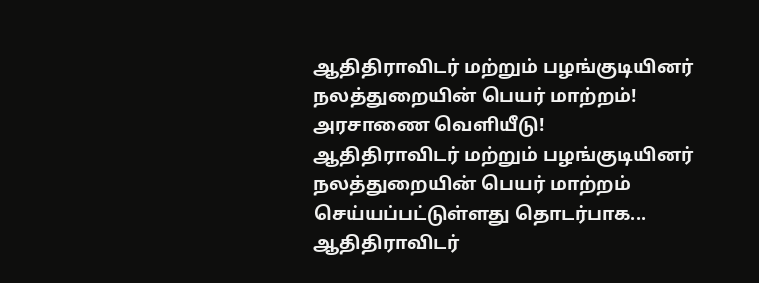ஆதிதிராவிடர் மற்றும் பழங்குடியினர் நலத்துறையின் பெயர் மாற்றம்! அரசாணை வெளியீடு!
ஆதிதிராவிடர் மற்றும் பழங்குடியினர் நலத்துறையின் பெயர் மாற்றம் செய்யப்பட்டுள்ளது தொடர்பாக...
ஆதிதிராவிடர்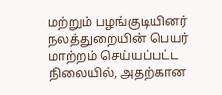மற்றும் பழங்குடியினர் நலத்துறையின் பெயர் மாற்றம் செய்யப்பட்ட நிலையில், அதற்கான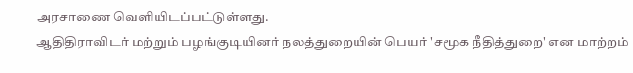அரசாணை வெளியிடப்பட்டுள்ளது.
ஆதிதிராவிடர் மற்றும் பழங்குடியினர் நலத்துறையின் பெயர் 'சமூக நீதித்துறை' என மாற்றம்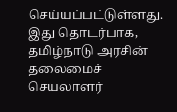செய்யப்பட்டுள்ளது. இது தொடர்பாக, தமிழ்நாடு அரசின் தலைமைச் செயலாளர்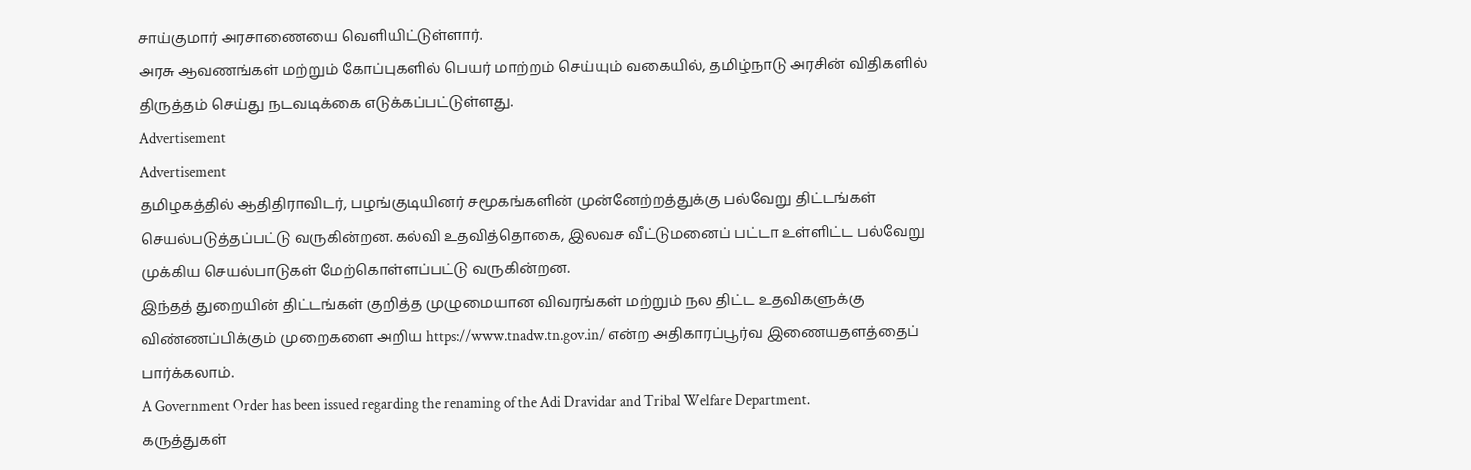சாய்குமார் அரசாணையை வெளியிட்டுள்ளார்.
அரசு ஆவணங்கள் மற்றும் கோப்புகளில் பெயர் மாற்றம் செய்யும் வகையில், தமிழ்நாடு அரசின் விதிகளில் திருத்தம் செய்து நடவடிக்கை எடுக்கப்பட்டுள்ளது.
Advertisement
Advertisement
தமிழகத்தில் ஆதிதிராவிடர், பழங்குடியினர் சமூகங்களின் முன்னேற்றத்துக்கு பல்வேறு திட்டங்கள் செயல்படுத்தப்பட்டு வருகின்றன. கல்வி உதவித்தொகை, இலவச வீட்டுமனைப் பட்டா உள்ளிட்ட பல்வேறு முக்கிய செயல்பாடுகள் மேற்கொள்ளப்பட்டு வருகின்றன.
இந்தத் துறையின் திட்டங்கள் குறித்த முழுமையான விவரங்கள் மற்றும் நல திட்ட உதவிகளுக்கு விண்ணப்பிக்கும் முறைகளை அறிய https://www.tnadw.tn.gov.in/ என்ற அதிகாரப்பூர்வ இணையதளத்தைப் பார்க்கலாம்.
A Government Order has been issued regarding the renaming of the Adi Dravidar and Tribal Welfare Department.
கருத்துகள்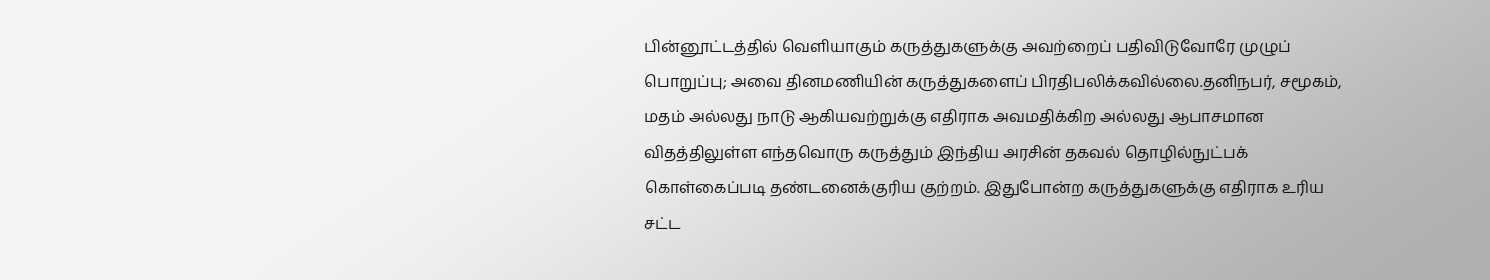பின்னூட்டத்தில் வெளியாகும் கருத்துகளுக்கு அவற்றைப் பதிவிடுவோரே முழுப் பொறுப்பு; அவை தினமணியின் கருத்துகளைப் பிரதிபலிக்கவில்லை.தனிநபர், சமூகம், மதம் அல்லது நாடு ஆகியவற்றுக்கு எதிராக அவமதிக்கிற அல்லது ஆபாசமான விதத்திலுள்ள எந்தவொரு கருத்தும் இந்திய அரசின் தகவல் தொழில்நுட்பக் கொள்கைப்படி தண்டனைக்குரிய குற்றம். இதுபோன்ற கருத்துகளுக்கு எதிராக உரிய சட்ட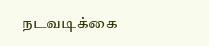நடவடிக்கை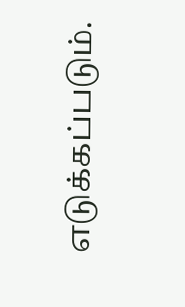எடுக்கப்படும்.